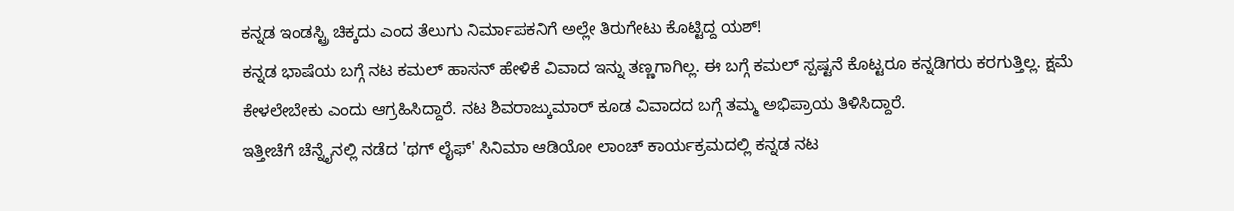ಕನ್ನಡ ಇಂಡಸ್ಟ್ರಿ ಚಿಕ್ಕದು ಎಂದ ತೆಲುಗು ನಿರ್ಮಾಪಕನಿಗೆ ಅಲ್ಲೇ ತಿರುಗೇಟು ಕೊಟ್ಟಿದ್ದ ಯಶ್!
ಕನ್ನಡ ಭಾಷೆಯ ಬಗ್ಗೆ ನಟ ಕಮಲ್ ಹಾಸನ್ ಹೇಳಿಕೆ ವಿವಾದ ಇನ್ನು ತಣ್ಣಗಾಗಿಲ್ಲ. ಈ ಬಗ್ಗೆ ಕಮಲ್ ಸ್ಪಷ್ಟನೆ ಕೊಟ್ಟರೂ ಕನ್ನಡಿಗರು ಕರಗುತ್ತಿಲ್ಲ. ಕ್ಷಮೆ ಕೇಳಲೇಬೇಕು ಎಂದು ಆಗ್ರಹಿಸಿದ್ದಾರೆ. ನಟ ಶಿವರಾಜ್ಕುಮಾರ್ ಕೂಡ ವಿವಾದದ ಬಗ್ಗೆ ತಮ್ಮ ಅಭಿಪ್ರಾಯ ತಿಳಿಸಿದ್ದಾರೆ.
ಇತ್ತೀಚೆಗೆ ಚೆನ್ನೈನಲ್ಲಿ ನಡೆದ 'ಥಗ್ ಲೈಫ್' ಸಿನಿಮಾ ಆಡಿಯೋ ಲಾಂಚ್ ಕಾರ್ಯಕ್ರಮದಲ್ಲಿ ಕನ್ನಡ ನಟ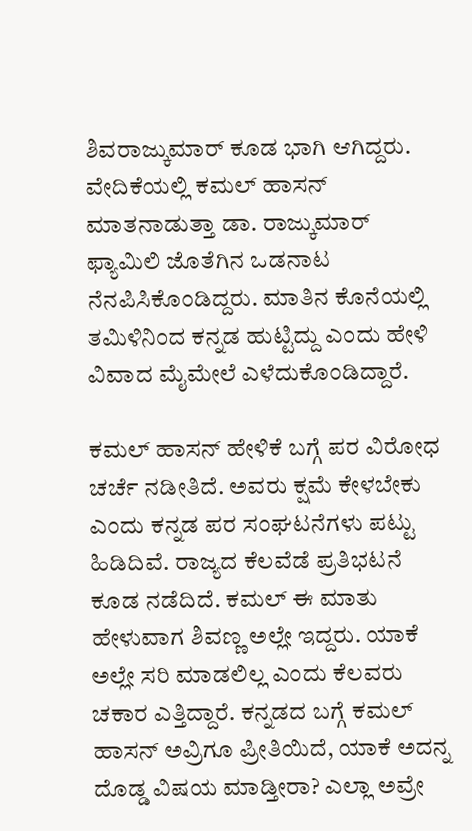ಶಿವರಾಜ್ಕುಮಾರ್ ಕೂಡ ಭಾಗಿ ಆಗಿದ್ದರು. ವೇದಿಕೆಯಲ್ಲಿ ಕಮಲ್ ಹಾಸನ್ ಮಾತನಾಡುತ್ತಾ ಡಾ. ರಾಜ್ಕುಮಾರ್ ಫ್ಯಾಮಿಲಿ ಜೊತೆಗಿನ ಒಡನಾಟ ನೆನಪಿಸಿಕೊಂಡಿದ್ದರು. ಮಾತಿನ ಕೊನೆಯಲ್ಲಿ ತಮಿಳಿನಿಂದ ಕನ್ನಡ ಹುಟ್ಟಿದ್ದು ಎಂದು ಹೇಳಿ ವಿವಾದ ಮೈಮೇಲೆ ಎಳೆದುಕೊಂಡಿದ್ದಾರೆ.

ಕಮಲ್ ಹಾಸನ್ ಹೇಳಿಕೆ ಬಗ್ಗೆ ಪರ ವಿರೋಧ ಚರ್ಚೆ ನಡೀತಿದೆ. ಅವರು ಕ್ಷಮೆ ಕೇಳಬೇಕು ಎಂದು ಕನ್ನಡ ಪರ ಸಂಘಟನೆಗಳು ಪಟ್ಟು ಹಿಡಿದಿವೆ. ರಾಜ್ಯದ ಕೆಲವೆಡೆ ಪ್ರತಿಭಟನೆ ಕೂಡ ನಡೆದಿದೆ. ಕಮಲ್ ಈ ಮಾತು ಹೇಳುವಾಗ ಶಿವಣ್ಣ ಅಲ್ಲೇ ಇದ್ದರು. ಯಾಕೆ ಅಲ್ಲೇ ಸರಿ ಮಾಡಲಿಲ್ಲ ಎಂದು ಕೆಲವರು ಚಕಾರ ಎತ್ತಿದ್ದಾರೆ. ಕನ್ನಡದ ಬಗ್ಗೆ ಕಮಲ್ ಹಾಸನ್ ಅವ್ರಿಗೂ ಪ್ರೀತಿಯಿದೆ, ಯಾಕೆ ಅದನ್ನ ದೊಡ್ಡ ವಿಷಯ ಮಾಡ್ತೀರಾ? ಎಲ್ಲಾ ಅವ್ರೇ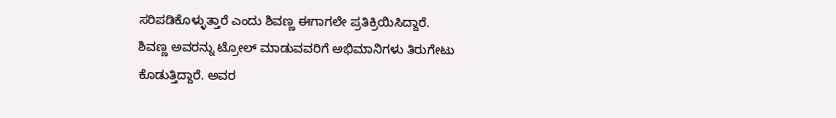ಸರಿಪಡಿಕೊಳ್ಳುತ್ತಾರೆ ಎಂದು ಶಿವಣ್ಣ ಈಗಾಗಲೇ ಪ್ರತಿಕ್ರಿಯಿಸಿದ್ದಾರೆ.
ಶಿವಣ್ಣ ಅವರನ್ನು ಟ್ರೋಲ್ ಮಾಡುವವರಿಗೆ ಅಭಿಮಾನಿಗಳು ತಿರುಗೇಟು ಕೊಡುತ್ತಿದ್ದಾರೆ. ಅವರ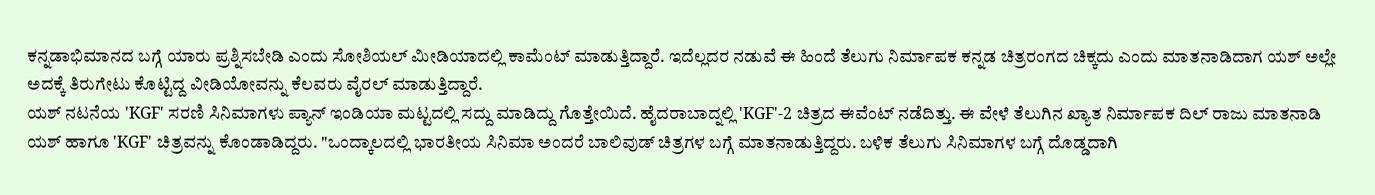ಕನ್ನಡಾಭಿಮಾನದ ಬಗ್ಗೆ ಯಾರು ಪ್ರಶ್ನಿಸಬೇಡಿ ಎಂದು ಸೋಶಿಯಲ್ ಮೀಡಿಯಾದಲ್ಲಿ ಕಾಮೆಂಟ್ ಮಾಡುತ್ತಿದ್ದಾರೆ. ಇದೆಲ್ಲದರ ನಡುವೆ ಈ ಹಿಂದೆ ತೆಲುಗು ನಿರ್ಮಾಪಕ ಕನ್ನಡ ಚಿತ್ರರಂಗದ ಚಿಕ್ಕದು ಎಂದು ಮಾತನಾಡಿದಾಗ ಯಶ್ ಅಲ್ಲೇ ಅದಕ್ಕೆ ತಿರುಗೇಟು ಕೊಟ್ಟಿದ್ದ ವೀಡಿಯೋವನ್ನು ಕೆಲವರು ವೈರಲ್ ಮಾಡುತ್ತಿದ್ದಾರೆ.
ಯಶ್ ನಟನೆಯ 'KGF' ಸರಣಿ ಸಿನಿಮಾಗಳು ಪ್ಯಾನ್ ಇಂಡಿಯಾ ಮಟ್ಟದಲ್ಲಿ ಸದ್ದು ಮಾಡಿದ್ದು ಗೊತ್ತೇಯಿದೆ. ಹೈದರಾಬಾದ್ನಲ್ಲಿ 'KGF'-2 ಚಿತ್ರದ ಈವೆಂಟ್ ನಡೆದಿತ್ತು. ಈ ವೇಳೆ ತೆಲುಗಿನ ಖ್ಯಾತ ನಿರ್ಮಾಪಕ ದಿಲ್ ರಾಜು ಮಾತನಾಡಿ ಯಶ್ ಹಾಗೂ 'KGF' ಚಿತ್ರವನ್ನು ಕೊಂಡಾಡಿದ್ದರು. "ಒಂದ್ಕಾಲದಲ್ಲಿ ಭಾರತೀಯ ಸಿನಿಮಾ ಅಂದರೆ ಬಾಲಿವುಡ್ ಚಿತ್ರಗಳ ಬಗ್ಗೆ ಮಾತನಾಡುತ್ತಿದ್ದರು. ಬಳಿಕ ತೆಲುಗು ಸಿನಿಮಾಗಳ ಬಗ್ಗೆ ದೊಡ್ಡದಾಗಿ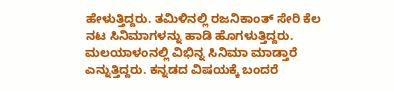ಹೇಳುತ್ತಿದ್ದರು. ತಮಿಳಿನಲ್ಲಿ ರಜನಿಕಾಂತ್ ಸೇರಿ ಕೆಲ ನಟ ಸಿನಿಮಾಗಳನ್ನು ಹಾಡಿ ಹೊಗಳುತ್ತಿದ್ದರು. ಮಲಯಾಳಂನಲ್ಲಿ ವಿಭಿನ್ನ ಸಿನಿಮಾ ಮಾಡ್ತಾರೆ ಎನ್ನುತ್ತಿದ್ದರು. ಕನ್ನಡದ ವಿಷಯಕ್ಕೆ ಬಂದರೆ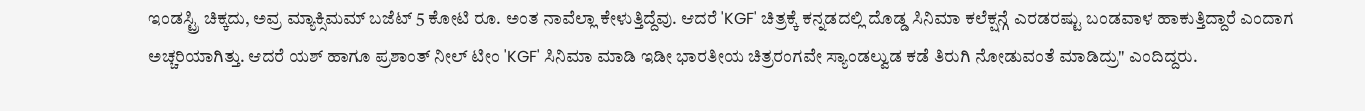ಇಂಡಸ್ಟ್ರಿ ಚಿಕ್ಕದು, ಅವ್ರ ಮ್ಯಾಕ್ಸಿಮಮ್ ಬಜೆಟ್ 5 ಕೋಟಿ ರೂ. ಅಂತ ನಾವೆಲ್ಲಾ ಕೇಳುತ್ತಿದ್ದೆವು. ಆದರೆ 'KGF' ಚಿತ್ರಕ್ಕೆ ಕನ್ನಡದಲ್ಲಿ ದೊಡ್ಡ ಸಿನಿಮಾ ಕಲೆಕ್ಷನ್ಗೆ ಎರಡರಷ್ಟು ಬಂಡವಾಳ ಹಾಕುತ್ತಿದ್ದಾರೆ ಎಂದಾಗ ಅಚ್ಚರಿಯಾಗಿತ್ತು. ಆದರೆ ಯಶ್ ಹಾಗೂ ಪ್ರಶಾಂತ್ ನೀಲ್ ಟೀಂ 'KGF' ಸಿನಿಮಾ ಮಾಡಿ ಇಡೀ ಭಾರತೀಯ ಚಿತ್ರರಂಗವೇ ಸ್ಯಾಂಡಲ್ವುಡ ಕಡೆ ತಿರುಗಿ ನೋಡುವಂತೆ ಮಾಡಿದ್ರು" ಎಂದಿದ್ದರು.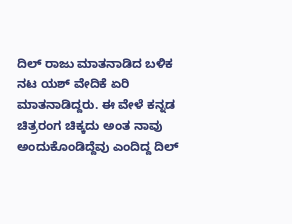ದಿಲ್ ರಾಜು ಮಾತನಾಡಿದ ಬಳಿಕ ನಟ ಯಶ್ ವೇದಿಕೆ ಏರಿ ಮಾತನಾಡಿದ್ದರು. ಈ ವೇಳೆ ಕನ್ನಡ ಚಿತ್ರರಂಗ ಚಿಕ್ಕದು ಅಂತ ನಾವು ಅಂದುಕೊಂಡಿದ್ದೆವು ಎಂದಿದ್ದ ದಿಲ್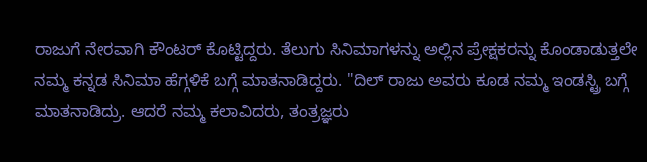ರಾಜುಗೆ ನೇರವಾಗಿ ಕೌಂಟರ್ ಕೊಟ್ಟಿದ್ದರು. ತೆಲುಗು ಸಿನಿಮಾಗಳನ್ನು ಅಲ್ಲಿನ ಪ್ರೇಕ್ಷಕರನ್ನು ಕೊಂಡಾಡುತ್ತಲೇ ನಮ್ಮ ಕನ್ನಡ ಸಿನಿಮಾ ಹೆಗ್ಗಳಿಕೆ ಬಗ್ಗೆ ಮಾತನಾಡಿದ್ದರು. "ದಿಲ್ ರಾಜು ಅವರು ಕೂಡ ನಮ್ಮ ಇಂಡಸ್ಟ್ರಿ ಬಗ್ಗೆ ಮಾತನಾಡಿದ್ರು. ಆದರೆ ನಮ್ಮ ಕಲಾವಿದರು, ತಂತ್ರಜ್ಞರು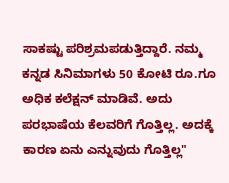ಸಾಕಷ್ಟು ಪರಿಶ್ರಮಪಡುತ್ತಿದ್ದಾರೆ. ನಮ್ಮ ಕನ್ನಡ ಸಿನಿಮಾಗಳು 50 ಕೋಟಿ ರೂ.ಗೂ ಅಧಿಕ ಕಲೆಕ್ಷನ್ ಮಾಡಿವೆ. ಅದು ಪರಭಾಷೆಯ ಕೆಲವರಿಗೆ ಗೊತ್ತಿಲ್ಲ. ಅದಕ್ಕೆ ಕಾರಣ ಏನು ಎನ್ನುವುದು ಗೊತ್ತಿಲ್ಲ"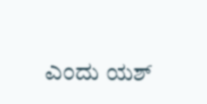ಎಂದು ಯಶ್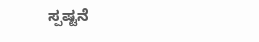ಸ್ಪಷ್ಟನೆ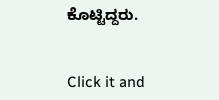ಕೊಟ್ಟಿದ್ದರು.


Click it and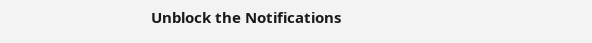Unblock the Notifications